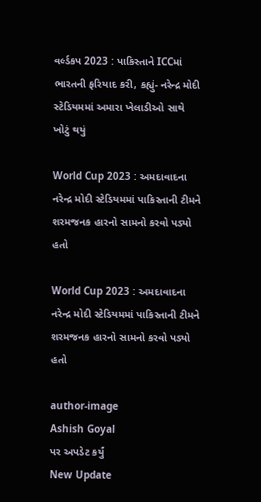વર્લ્ડકપ 2023 : પાકિસ્તાને ICCમાં ભારતની ફરિયાદ કરી, કહ્યું- નરેન્દ્ર મોદી સ્ટેડિયમમાં અમારા ખેલાડીઓ સાથે ખોટું થયું

World Cup 2023 : અમદાવાદના નરેન્દ્ર મોદી સ્ટેડિયમમાં પાકિસ્તાની ટીમને શરમજનક હારનો સામનો કરવો પડ્યો હતો

World Cup 2023 : અમદાવાદના નરેન્દ્ર મોદી સ્ટેડિયમમાં પાકિસ્તાની ટીમને શરમજનક હારનો સામનો કરવો પડ્યો હતો

author-image
Ashish Goyal
પર અપડેટ કર્યું
New Update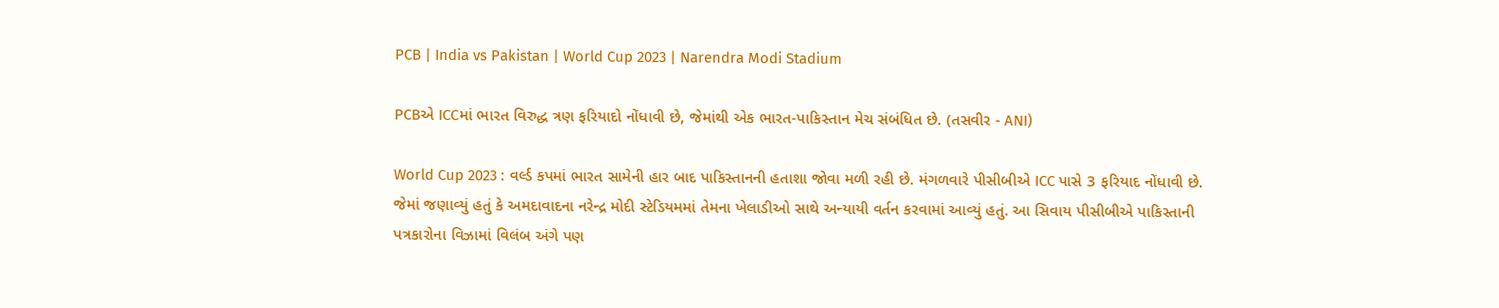PCB | India vs Pakistan | World Cup 2023 | Narendra Modi Stadium

PCBએ ICCમાં ભારત વિરુદ્ધ ત્રણ ફરિયાદો નોંધાવી છે, જેમાંથી એક ભારત-પાકિસ્તાન મેચ સંબંધિત છે. (તસવીર - ANI)

World Cup 2023 : વર્લ્ડ કપમાં ભારત સામેની હાર બાદ પાકિસ્તાનની હતાશા જોવા મળી રહી છે. મંગળવારે પીસીબીએ ICC પાસે 3 ફરિયાદ નોંધાવી છે. જેમાં જણાવ્યું હતું કે અમદાવાદના નરેન્દ્ર મોદી સ્ટેડિયમમાં તેમના ખેલાડીઓ સાથે અન્યાયી વર્તન કરવામાં આવ્યું હતું. આ સિવાય પીસીબીએ પાકિસ્તાની પત્રકારોના વિઝામાં વિલંબ અંગે પણ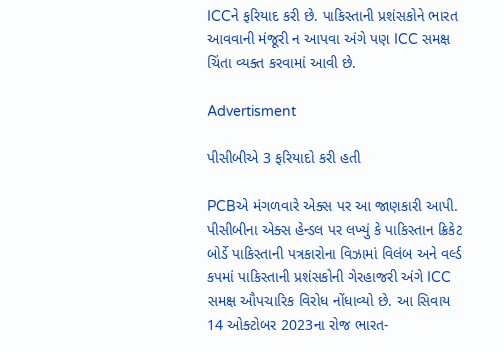ICCને ફરિયાદ કરી છે. પાકિસ્તાની પ્રશંસકોને ભારત આવવાની મંજૂરી ન આપવા અંગે પણ ICC સમક્ષ ચિંતા વ્યક્ત કરવામાં આવી છે.

Advertisment

પીસીબીએ 3 ફરિયાદો કરી હતી

PCBએ મંગળવારે એક્સ પર આ જાણકારી આપી. પીસીબીના એક્સ હેન્ડલ પર લખ્યું કે પાકિસ્તાન ક્રિકેટ બોર્ડે પાકિસ્તાની પત્રકારોના વિઝામાં વિલંબ અને વર્લ્ડ કપમાં પાકિસ્તાની પ્રશંસકોની ગેરહાજરી અંગે ICC સમક્ષ ઔપચારિક વિરોધ નોંધાવ્યો છે. આ સિવાય 14 ઓક્ટોબર 2023ના રોજ ભારત-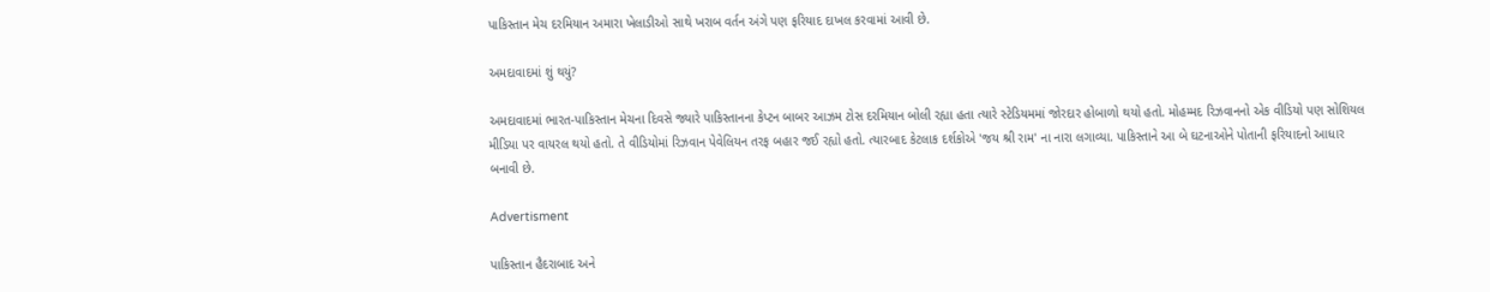પાકિસ્તાન મેચ દરમિયાન અમારા ખેલાડીઓ સાથે ખરાબ વર્તન અંગે પણ ફરિયાદ દાખલ કરવામાં આવી છે.

અમદાવાદમાં શું થયું?

અમદાવાદમાં ભારત-પાકિસ્તાન મેચના દિવસે જ્યારે પાકિસ્તાનના કેપ્ટન બાબર આઝમ ટોસ દરમિયાન બોલી રહ્યા હતા ત્યારે સ્ટેડિયમમાં જોરદાર હોબાળો થયો હતો. મોહમ્મદ રિઝવાનનો એક વીડિયો પણ સોશિયલ મીડિયા પર વાયરલ થયો હતો. તે વીડિયોમાં રિઝવાન પેવેલિયન તરફ બહાર જઈ રહ્યો હતો. ત્યારબાદ કેટલાક દર્શકોએ 'જય શ્રી રામ' ના નારા લગાવ્યા. પાકિસ્તાને આ બે ઘટનાઓને પોતાની ફરિયાદનો આધાર બનાવી છે.

Advertisment

પાકિસ્તાન હૈદરાબાદ અને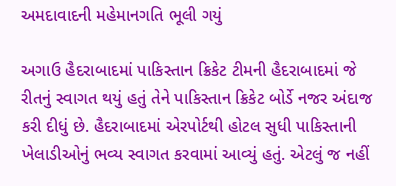અમદાવાદની મહેમાનગતિ ભૂલી ગયું

અગાઉ હૈદરાબાદમાં પાકિસ્તાન ક્રિકેટ ટીમની હૈદરાબાદમાં જે રીતનું સ્વાગત થયું હતું તેને પાકિસ્તાન ક્રિકેટ બોર્ડે નજર અંદાજ કરી દીધું છે. હૈદરાબાદમાં એરપોર્ટથી હોટલ સુધી પાકિસ્તાની ખેલાડીઓનું ભવ્ય સ્વાગત કરવામાં આવ્યું હતું. એટલું જ નહીં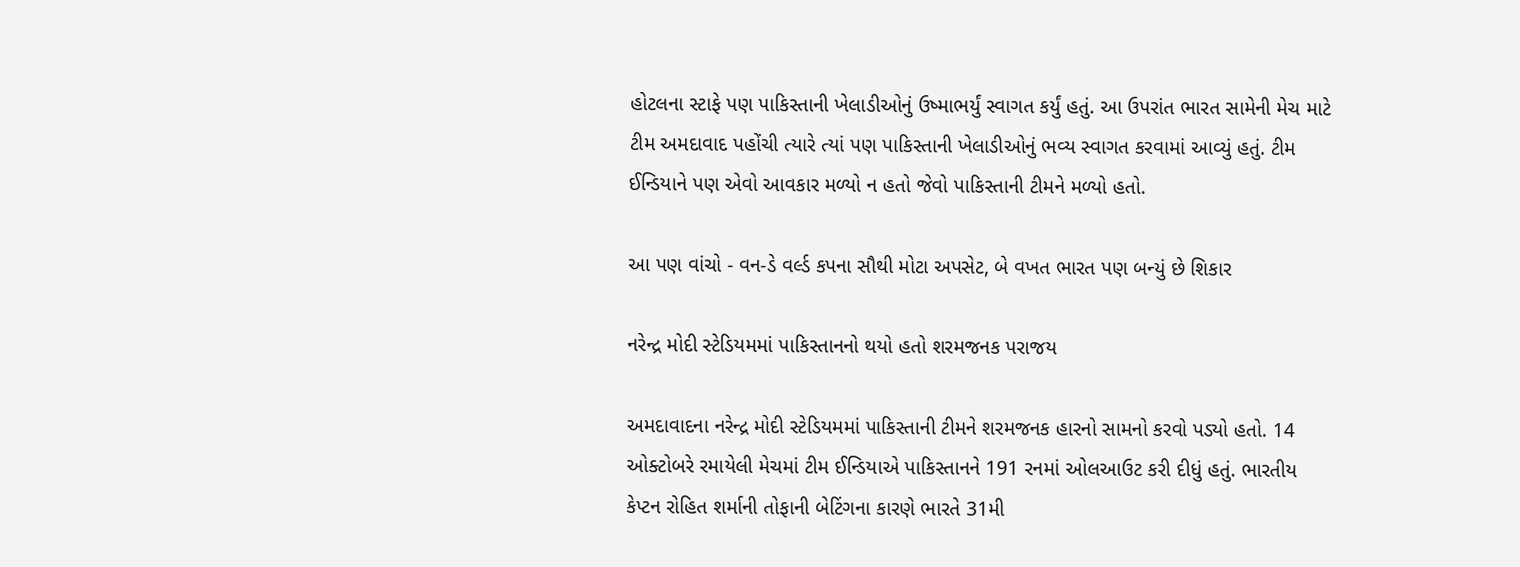હોટલના સ્ટાફે પણ પાકિસ્તાની ખેલાડીઓનું ઉષ્માભર્યું સ્વાગત કર્યું હતું. આ ઉપરાંત ભારત સામેની મેચ માટે ટીમ અમદાવાદ પહોંચી ત્યારે ત્યાં પણ પાકિસ્તાની ખેલાડીઓનું ભવ્ય સ્વાગત કરવામાં આવ્યું હતું. ટીમ ઈન્ડિયાને પણ એવો આવકાર મળ્યો ન હતો જેવો પાકિસ્તાની ટીમને મળ્યો હતો.

આ પણ વાંચો - વન-ડે વર્લ્ડ કપના સૌથી મોટા અપસેટ, બે વખત ભારત પણ બન્યું છે શિકાર

નરેન્દ્ર મોદી સ્ટેડિયમમાં પાકિસ્તાનનો થયો હતો શરમજનક પરાજય

અમદાવાદના નરેન્દ્ર મોદી સ્ટેડિયમમાં પાકિસ્તાની ટીમને શરમજનક હારનો સામનો કરવો પડ્યો હતો. 14 ઓક્ટોબરે રમાયેલી મેચમાં ટીમ ઈન્ડિયાએ પાકિસ્તાનને 191 રનમાં ઓલઆઉટ કરી દીધું હતું. ભારતીય કેપ્ટન રોહિત શર્માની તોફાની બેટિંગના કારણે ભારતે 31મી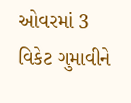ઓવરમાં 3 વિકેટ ગુમાવીને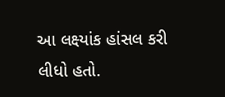આ લક્ષ્યાંક હાંસલ કરી લીધો હતો.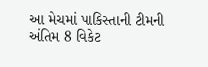આ મેચમાં પાકિસ્તાની ટીમની અંતિમ 8 વિકેટ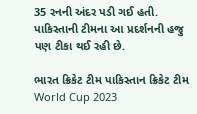35 રનની અંદર પડી ગઈ હતી. પાકિસ્તાની ટીમના આ પ્રદર્શનની હજુ પણ ટીકા થઈ રહી છે.

ભારત ક્રિકેટ ટીમ પાકિસ્તાન ક્રિકેટ ટીમ World Cup 2023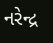નરેન્દ્ર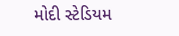મોદી સ્ટેડિયમ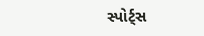સ્પોર્ટ્સ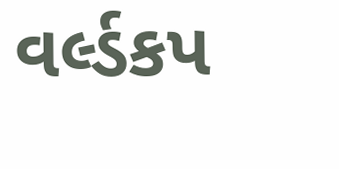વર્લ્ડકપ